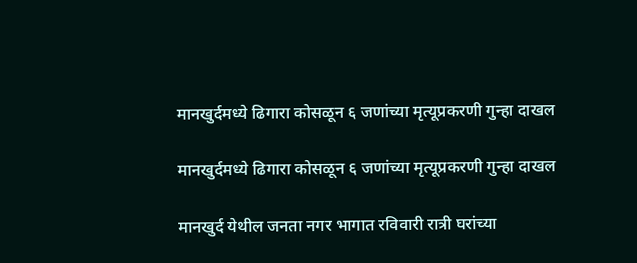मानखुर्दमध्ये ढिगारा कोसळून ६ जणांच्या मृत्यूप्रकरणी गुन्हा दाखल

मानखुर्दमध्ये ढिगारा कोसळून ६ जणांच्या मृत्यूप्रकरणी गुन्हा दाखल

मानखुर्द येथील जनता नगर भागात रविवारी रात्री घरांच्या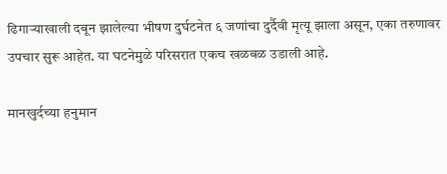ढिगाऱ्याखाली दबून झालेल्या भीषण दुर्घटनेत ६ जणांचा दुर्दैवी मृत्यू झाला असून, एका तरुणावर उपचार सुरू आहेत. या घटनेमुळे परिसरात एकच खळबळ उडाली आहे.

मानखुर्दच्या हनुमान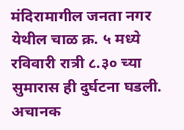मंदिरामागील जनता नगर येथील चाळ क्र. ५ मध्ये रविवारी रात्री ८.३० च्या सुमारास ही दुर्घटना घडली. अचानक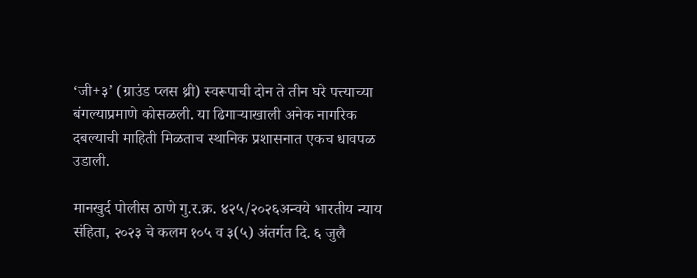‘जी+३’ (ग्राउंड प्लस थ्री) स्वरूपाची दोन ते तीन घरे पत्त्याच्या बंगल्याप्रमाणे कोसळली. या ढिगाऱ्याखाली अनेक नागरिक दबल्याची माहिती मिळताच स्थानिक प्रशासनात एकच धावपळ उडाली.

मानखुर्द पोलीस ठाणे गु.र.क्र. ४२५/२०२६अन्वये भारतीय न्याय संहिता, २०२३ चे कलम १०५ व ३(५) अंतर्गत दि. ६ जुलै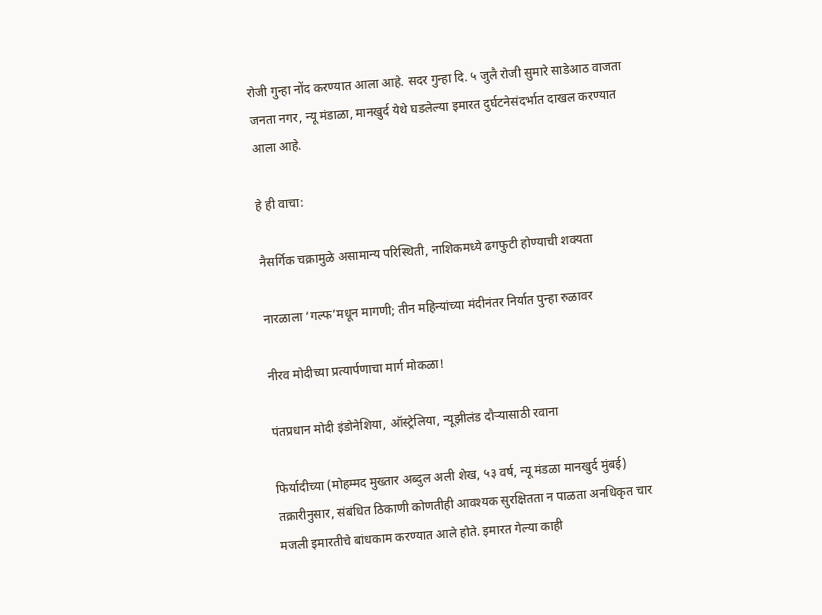रोजी गुन्हा नोंद करण्यात आला आहे. सदर गुन्हा दि. ५ जुलै रोजी सुमारे साडेआठ वाजता जनता नगर, न्यू मंडाळा, मानखुर्द येथे घडलेल्या इमारत दुर्घटनेसंदर्भात दाखल करण्यात आला आहे.

हे ही वाचा:

नैसर्गिक चक्रामुळे असामान्य परिस्थिती, नाशिकमध्ये ढगफुटी होण्याची शक्यता

नारळाला ‘गल्फ’मधून मागणी; तीन महिन्यांच्या मंदीनंतर निर्यात पुन्हा रुळावर

नीरव मोदीच्या प्रत्यार्पणाचा मार्ग मोकळा!

पंतप्रधान मोदी इंडोनेशिया, ऑस्ट्रेलिया, न्यूझीलंड दौऱ्यासाठी रवाना

फिर्यादीच्या (मोहम्मद मुख्तार अब्दुल अली शेख, ५३ वर्ष, न्यू मंडळा मानखुर्द मुंबई) तक्रारीनुसार, संबंधित ठिकाणी कोणतीही आवश्यक सुरक्षितता न पाळता अनधिकृत चार मजली इमारतीचे बांधकाम करण्यात आले होते. इमारत गेल्या काही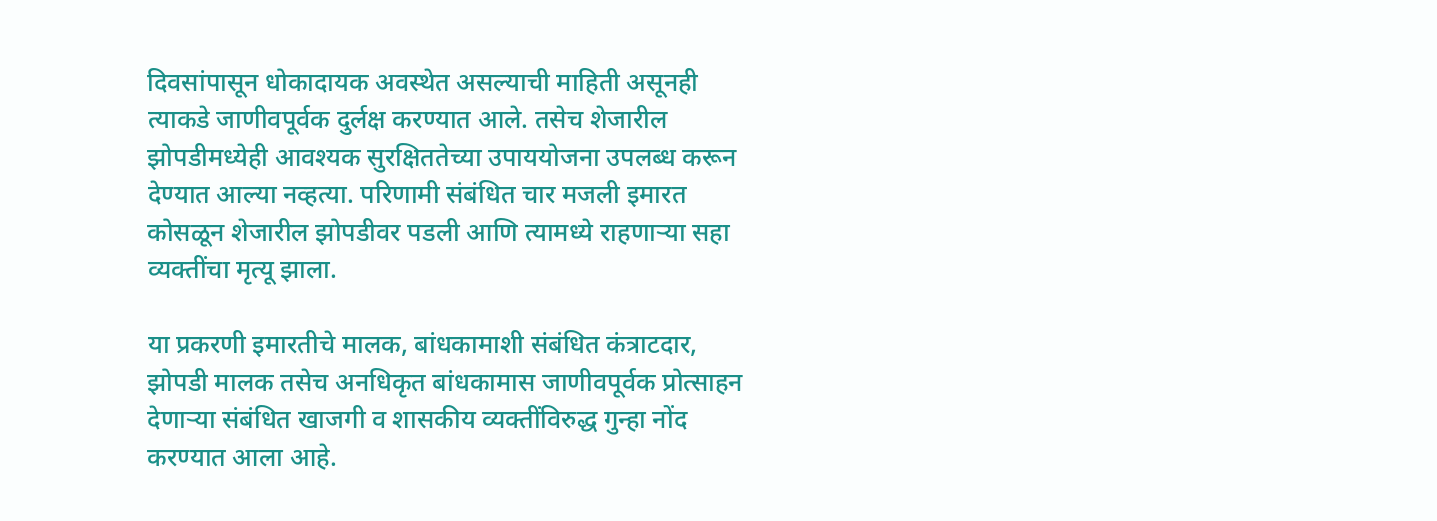दिवसांपासून धोकादायक अवस्थेत असल्याची माहिती असूनही त्याकडे जाणीवपूर्वक दुर्लक्ष करण्यात आले. तसेच शेजारील झोपडीमध्येही आवश्यक सुरक्षिततेच्या उपाययोजना उपलब्ध करून देण्यात आल्या नव्हत्या. परिणामी संबंधित चार मजली इमारत कोसळून शेजारील झोपडीवर पडली आणि त्यामध्ये राहणाऱ्या सहा व्यक्तींचा मृत्यू झाला.

या प्रकरणी इमारतीचे मालक, बांधकामाशी संबंधित कंत्राटदार, झोपडी मालक तसेच अनधिकृत बांधकामास जाणीवपूर्वक प्रोत्साहन देणाऱ्या संबंधित खाजगी व शासकीय व्यक्तींविरुद्ध गुन्हा नोंद करण्यात आला आहे.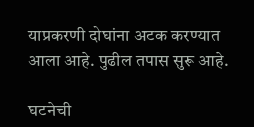याप्रकरणी दोघांना अटक करण्यात आला आहे. पुढील तपास सुरू आहे.

घटनेची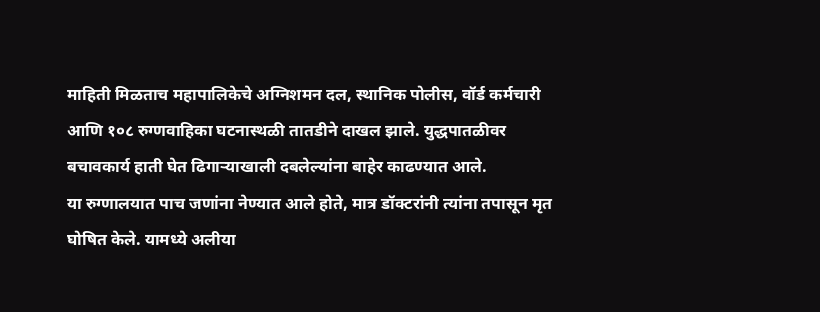माहिती मिळताच महापालिकेचे अग्निशमन दल, स्थानिक पोलीस, वॉर्ड कर्मचारी आणि १०८ रुग्णवाहिका घटनास्थळी तातडीने दाखल झाले. युद्धपातळीवर बचावकार्य हाती घेत ढिगाऱ्याखाली दबलेल्यांना बाहेर काढण्यात आले.
या रुग्णालयात पाच जणांना नेण्यात आले होते, मात्र डॉक्टरांनी त्यांना तपासून मृत घोषित केले. यामध्ये अलीया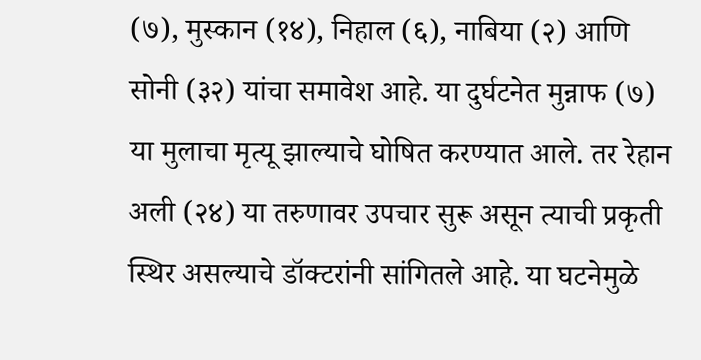(७), मुस्कान (१४), निहाल (६), नाबिया (२) आणि सोनी (३२) यांचा समावेश आहे. या दुर्घटनेत मुन्नाफ (७) या मुलाचा मृत्यू झाल्याचे घोषित करण्यात आले. तर रेहान अली (२४) या तरुणावर उपचार सुरू असून त्याची प्रकृती स्थिर असल्याचे डॉक्टरांनी सांगितले आहे. या घटनेमुळे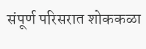संपूर्ण परिसरात शोककळा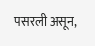पसरली असून,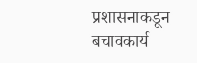प्रशासनाकडून बचावकार्य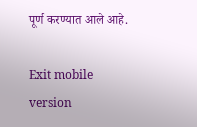पूर्ण करण्यात आले आहे.

Exit mobile version